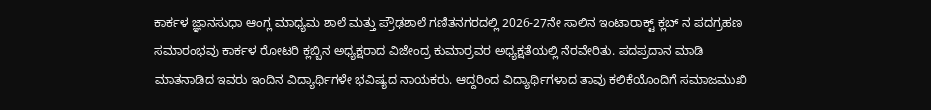ಕಾರ್ಕಳ ಜ್ಞಾನಸುಧಾ ಆಂಗ್ಲ ಮಾಧ್ಯಮ ಶಾಲೆ ಮತ್ತು ಪ್ರೌಢಶಾಲೆ ಗಣಿತನಗರದಲ್ಲಿ 2026-27ನೇ ಸಾಲಿನ ಇಂಟಾರಾಕ್ಟ್ ಕ್ಲಬ್ ನ ಪದಗ್ರಹಣ ಸಮಾರಂಭವು ಕಾರ್ಕಳ ರೋಟರಿ ಕ್ಲಬ್ಬಿನ ಅಧ್ಯಕ್ಷರಾದ ವಿಜೇಂದ್ರ ಕುಮಾರ್ರವರ ಅಧ್ಯಕ್ಷತೆಯಲ್ಲಿ ನೆರವೇರಿತು. ಪದಪ್ರದಾನ ಮಾಡಿ ಮಾತನಾಡಿದ ಇವರು ಇಂದಿನ ವಿದ್ಯಾರ್ಥಿಗಳೇ ಭವಿಷ್ಯದ ನಾಯಕರು. ಆದ್ದರಿಂದ ವಿದ್ಯಾರ್ಥಿಗಳಾದ ತಾವು ಕಲಿಕೆಯೊಂದಿಗೆ ಸಮಾಜಮುಖಿ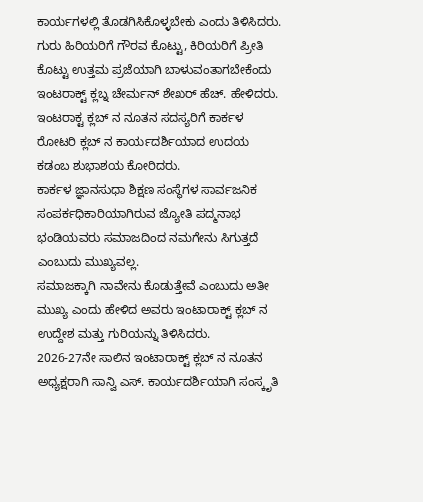ಕಾರ್ಯಗಳಲ್ಲಿ ತೊಡಗಿಸಿಕೊಳ್ಳಬೇಕು ಎಂದು ತಿಳಿಸಿದರು.
ಗುರು ಹಿರಿಯರಿಗೆ ಗೌರವ ಕೊಟ್ಟು, ಕಿರಿಯರಿಗೆ ಪ್ರೀತಿ ಕೊಟ್ಟು ಉತ್ತಮ ಪ್ರಜೆಯಾಗಿ ಬಾಳುವಂತಾಗಬೇಕೆಂದು ಇಂಟರಾಕ್ಟ್ ಕ್ಲಬ್ನ ಚೇರ್ಮನ್ ಶೇಖರ್ ಹೆಚ್. ಹೇಳಿದರು.
ಇಂಟರಾಕ್ಟ ಕ್ಲಬ್ ನ ನೂತನ ಸದಸ್ಯರಿಗೆ ಕಾರ್ಕಳ ರೋಟರಿ ಕ್ಲಬ್ ನ ಕಾರ್ಯದರ್ಶಿಯಾದ ಉದಯ ಕಡಂಬ ಶುಭಾಶಯ ಕೋರಿದರು.
ಕಾರ್ಕಳ ಜ್ಞಾನಸುಧಾ ಶಿಕ್ಷಣ ಸಂಸ್ಥೆಗಳ ಸಾರ್ವಜನಿಕ ಸಂಪರ್ಕಧಿಕಾರಿಯಾಗಿರುವ ಜ್ಯೋತಿ ಪದ್ಮನಾಭ ಭಂಡಿಯವರು ಸಮಾಜದಿಂದ ನಮಗೇನು ಸಿಗುತ್ತದೆ ಎಂಬುದು ಮುಖ್ಯವಲ್ಲ.
ಸಮಾಜಕ್ಕಾಗಿ ನಾವೇನು ಕೊಡುತ್ತೇವೆ ಎಂಬುದು ಅತೀ ಮುಖ್ಯ ಎಂದು ಹೇಳಿದ ಅವರು ಇಂಟಾರಾಕ್ಟ್ ಕ್ಲಬ್ ನ ಉದ್ದೇಶ ಮತ್ತು ಗುರಿಯನ್ನು ತಿಳಿಸಿದರು.
2026-27ನೇ ಸಾಲಿನ ಇಂಟಾರಾಕ್ಟ್ ಕ್ಲಬ್ ನ ನೂತನ ಅಧ್ಯಕ್ಷರಾಗಿ ಸಾನ್ವಿ ಎಸ್. ಕಾರ್ಯದರ್ಶಿಯಾಗಿ ಸಂಸ್ಕೃತಿ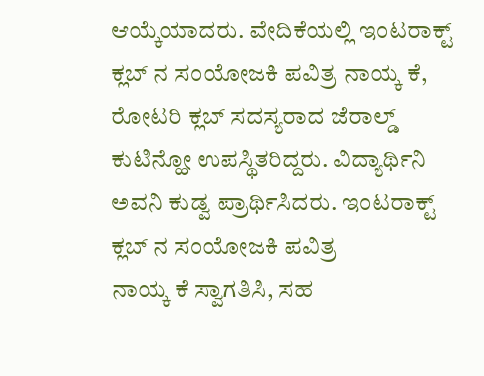ಆಯ್ಕೆಯಾದರು. ವೇದಿಕೆಯಲ್ಲಿ ಇಂಟರಾಕ್ಟ್ ಕ್ಲಬ್ ನ ಸಂಯೋಜಕಿ ಪವಿತ್ರ ನಾಯ್ಕ ಕೆ, ರೋಟರಿ ಕ್ಲಬ್ ಸದಸ್ಯರಾದ ಜೆರಾಲ್ಡ್ ಕುಟಿನ್ಹೋ ಉಪಸ್ಥಿತರಿದ್ದರು. ವಿದ್ಯಾರ್ಥಿನಿ ಅವನಿ ಕುಡ್ವ ಪ್ರಾರ್ಥಿಸಿದರು. ಇಂಟರಾಕ್ಟ್ ಕ್ಲಬ್ ನ ಸಂಯೋಜಕಿ ಪವಿತ್ರ
ನಾಯ್ಕ ಕೆ ಸ್ವಾಗತಿಸಿ, ಸಹ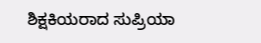ಶಿಕ್ಷಕಿಯರಾದ ಸುಪ್ರಿಯಾ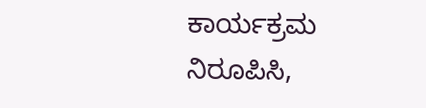ಕಾರ್ಯಕ್ರಮ ನಿರೂಪಿಸಿ,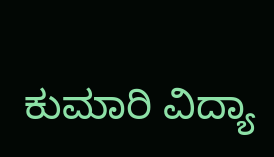ಕುಮಾರಿ ವಿದ್ಯಾ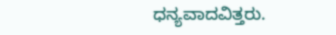ಧನ್ಯವಾದವಿತ್ತರು.